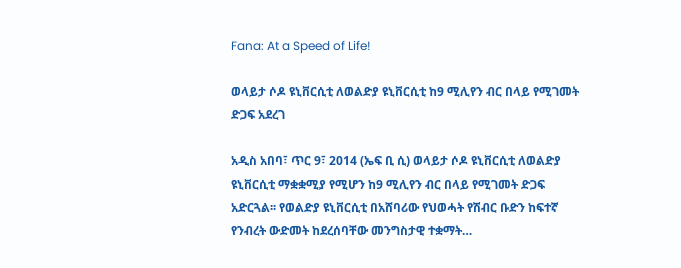Fana: At a Speed of Life!

ወላይታ ሶዶ ዩኒቨርሲቲ ለወልድያ ዩኒቨርሲቲ ከ9 ሚሊየን ብር በላይ የሚገመት ድጋፍ አደረገ

አዲስ አበባ፣ ጥር 9፣ 2014 (ኤፍ ቢ ሲ) ወላይታ ሶዶ ዩኒቨርሲቲ ለወልድያ ዩኒቨርሲቲ ማቋቋሚያ የሚሆን ከ9 ሚሊየን ብር በላይ የሚገመት ድጋፍ አድርጓል፡፡ የወልድያ ዩኒቨርሲቲ በአሸባሪው የህወሓት የሽብር ቡድን ከፍተኛ የንብረት ውድመት ከደረሰባቸው መንግስታዊ ተቋማት…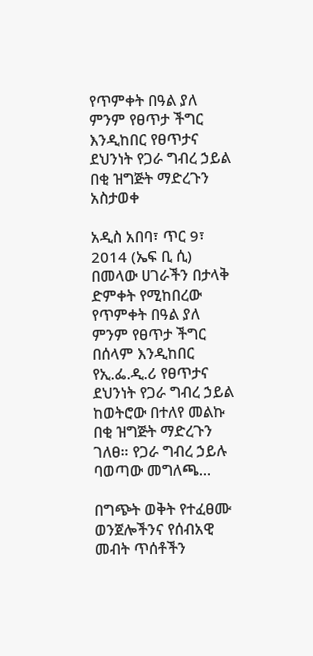የጥምቀት በዓል ያለ ምንም የፀጥታ ችግር እንዲከበር የፀጥታና ደህንነት የጋራ ግብረ ኃይል በቂ ዝግጅት ማድረጉን አስታወቀ

አዲስ አበባ፣ ጥር 9፣ 2014 (ኤፍ ቢ ሲ) በመላው ሀገራችን በታላቅ ድምቀት የሚከበረው የጥምቀት በዓል ያለ ምንም የፀጥታ ችግር በሰላም እንዲከበር የኢ.ፌ.ዲ.ሪ የፀጥታና ደህንነት የጋራ ግብረ ኃይል ከወትሮው በተለየ መልኩ በቂ ዝግጅት ማድረጉን ገለፀ። የጋራ ግብረ ኃይሉ ባወጣው መግለጫ…

በግጭት ወቅት የተፈፀሙ ወንጀሎችንና የሰብአዊ መብት ጥሰቶችን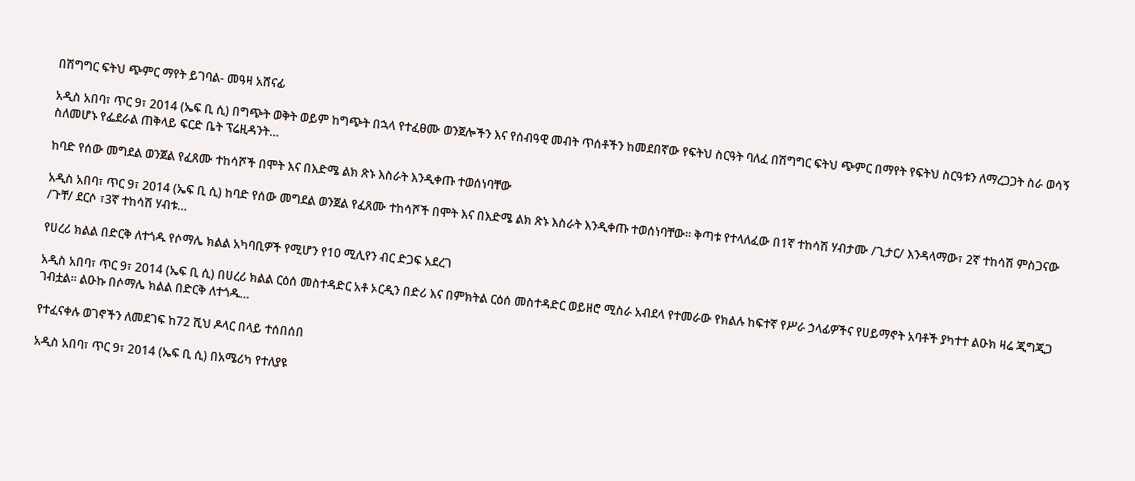በሽግግር ፍትህ ጭምር ማየት ይገባል- መዓዛ አሸናፊ

አዲስ አበባ፣ ጥር 9፣ 2014 (ኤፍ ቢ ሲ) በግጭት ወቅት ወይም ከግጭት በኋላ የተፈፀሙ ወንጀሎችን እና የሰብዓዊ መብት ጥሰቶችን ከመደበኛው የፍትህ ስርዓት ባለፈ በሽግግር ፍትህ ጭምር በማየት የፍትህ ስርዓቱን ለማረጋጋት ስራ ወሳኝ ስለመሆኑ የፌደራል ጠቅላይ ፍርድ ቤት ፕሬዚዳንት…

ከባድ የሰው መግደል ወንጀል የፈጸሙ ተከሳሾች በሞት እና በእድሜ ልክ ጽኑ እስራት እንዲቀጡ ተወሰነባቸው

አዲስ አበባ፣ ጥር 9፣ 2014 (ኤፍ ቢ ሲ) ከባድ የሰው መግደል ወንጀል የፈጸሙ ተከሳሾች በሞት እና በእድሜ ልክ ጽኑ እስራት እንዲቀጡ ተወሰነባቸው። ቅጣቱ የተላለፈው በ1ኛ ተከሳሽ ሃብታሙ /ጊታር/ እንዳላማው፣ 2ኛ ተከሳሽ ምስጋናው /ጉቸ/ ደርሶ ፣3ኛ ተከሳሽ ሃብቱ…

የሀረሪ ክልል በድርቅ ለተጎዱ የሶማሌ ክልል አካባቢዎች የሚሆን የ10 ሚሊየን ብር ድጋፍ አደረገ

አዲስ አበባ፣ ጥር 9፣ 2014 (ኤፍ ቢ ሲ) በሀረሪ ክልል ርዕሰ መስተዳድር አቶ ኦርዲን በድሪ እና በምክትል ርዕሰ መስተዳድር ወይዘሮ ሚስራ አብደላ የተመራው የክልሉ ከፍተኛ የሥራ ኃላፊዎችና የሀይማኖት አባቶች ያካተተ ልዑክ ዛሬ ጂግጂጋ ገብቷል፡፡ ልዑኩ በሶማሌ ክልል በድርቅ ለተጎዱ…

የተፈናቀሉ ወገኖችን ለመደገፍ ከ72 ሺህ ዶላር በላይ ተሰበሰበ

አዲስ አበባ፣ ጥር 9፣ 2014 (ኤፍ ቢ ሲ) በአሜሪካ የተለያዩ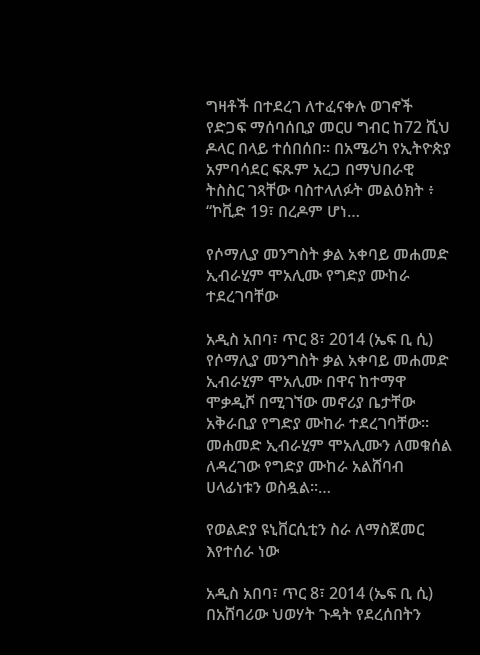ግዛቶች በተደረገ ለተፈናቀሉ ወገኖች የድጋፍ ማሰባሰቢያ መርሀ ግብር ከ72 ሺህ ዶላር በላይ ተሰበሰበ፡፡ በአሜሪካ የኢትዮጵያ አምባሳደር ፍጹም አረጋ በማህበራዊ ትስስር ገጻቸው ባስተላለፉት መልዕክት ፥ “ኮቪድ 19፣ በረዶም ሆነ…

የሶማሊያ መንግስት ቃል አቀባይ መሐመድ ኢብራሂም ሞአሊሙ የግድያ ሙከራ ተደረገባቸው

አዲስ አበባ፣ ጥር 8፣ 2014 (ኤፍ ቢ ሲ) የሶማሊያ መንግስት ቃል አቀባይ መሐመድ ኢብራሂም ሞአሊሙ በዋና ከተማዋ ሞቃዲሾ በሚገኘው መኖሪያ ቤታቸው አቅራቢያ የግድያ ሙከራ ተደረገባቸው፡፡ መሐመድ ኢብራሂም ሞአሊሙን ለመቁሰል ለዳረገው የግድያ ሙከራ አልሸባብ ሀላፊነቱን ወስዷል፡፡…

የወልድያ ዩኒቨርሲቲን ስራ ለማስጀመር እየተሰራ ነው

አዲስ አበባ፣ ጥር 8፣ 2014 (ኤፍ ቢ ሲ) በአሸባሪው ህወሃት ጉዳት የደረሰበትን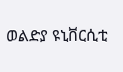ወልድያ ዩኒቨርሲቲ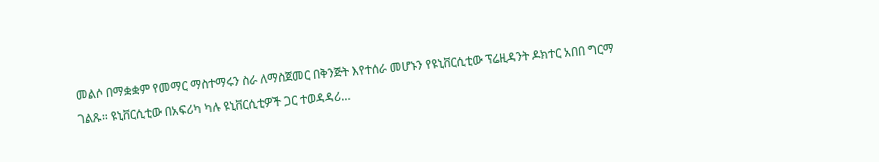መልሶ በማቋቋም የመማር ማስተማሩን ስራ ለማስጀመር በቅንጅት እየተሰራ መሆኑን የዩኒቨርሲቲው ፕሬዚዳንት ዶክተር አበበ ግርማ ገልጹ። ዩኒቨርሲቲው በአፍሪካ ካሉ ዩኒቨርሲቲዎች ጋር ተወዳዳሪ…